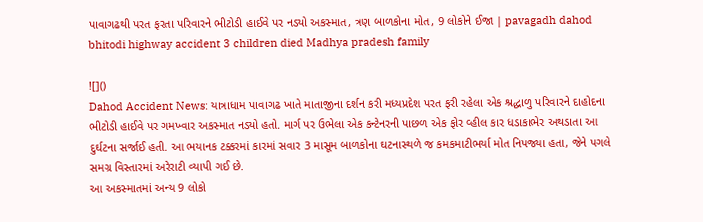પાવાગઢથી પરત ફરતા પરિવારને ભીટોડી હાઈવે પર નડ્યો અકસ્માત, ત્રણ બાળકોના મોત, 9 લોકોને ઈજા | pavagadh dahod bhitodi highway accident 3 children died Madhya pradesh family

![]()
Dahod Accident News: યાત્રાધામ પાવાગઢ ખાતે માતાજીના દર્શન કરી મધ્યપ્રદેશ પરત ફરી રહેલા એક શ્રદ્ધાળુ પરિવારને દાહોદના ભીટોડી હાઈવે પર ગમખ્વાર અકસ્માત નડ્યો હતો. માર્ગ પર ઉભેલા એક કન્ટેનરની પાછળ એક ફોર વ્હીલ કાર ધડાકાભેર અથડાતા આ દુર્ઘટના સર્જાઈ હતી. આ ભયાનક ટક્કરમાં કારમાં સવાર 3 માસૂમ બાળકોના ઘટનાસ્થળે જ કમકમાટીભર્યા મોત નિપજ્યા હતા, જેને પગલે સમગ્ર વિસ્તારમાં અરેરાટી વ્યાપી ગઈ છે.
આ અકસ્માતમાં અન્ય 9 લોકો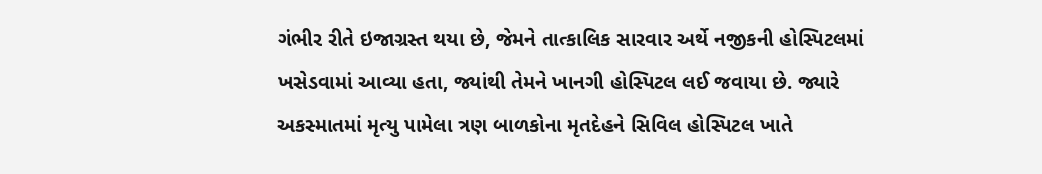ગંભીર રીતે ઇજાગ્રસ્ત થયા છે, જેમને તાત્કાલિક સારવાર અર્થે નજીકની હોસ્પિટલમાં ખસેડવામાં આવ્યા હતા, જ્યાંથી તેમને ખાનગી હોસ્પિટલ લઈ જવાયા છે. જ્યારે અકસ્માતમાં મૃત્યુ પામેલા ત્રણ બાળકોના મૃતદેહને સિવિલ હોસ્પિટલ ખાતે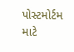પોસ્ટમોર્ટમ માટે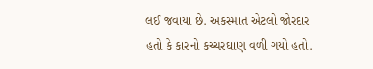લઈ જવાયા છે. અકસ્માત એટલો જોરદાર હતો કે કારનો કચ્ચરઘાણ વળી ગયો હતો.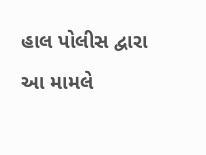હાલ પોલીસ દ્વારા આ મામલે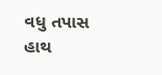વધુ તપાસ હાથ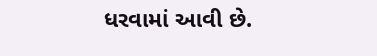ધરવામાં આવી છે.